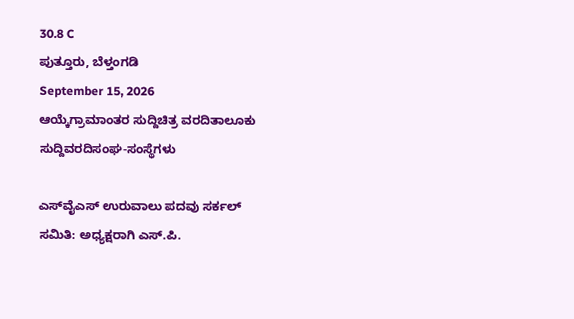30.8 C
ಪುತ್ತೂರು, ಬೆಳ್ತಂಗಡಿ
September 15, 2026
ಆಯ್ಕೆಗ್ರಾಮಾಂತರ ಸುದ್ದಿಚಿತ್ರ ವರದಿತಾಲೂಕು ಸುದ್ದಿವರದಿಸಂಘ-ಸಂಸ್ಥೆಗಳು

ಎಸ್‌ವೈಎಸ್‌ ಉರುವಾಲು ಪದವು ಸರ್ಕಲ್ ಸಮಿತಿ: ಅಧ್ಯಕ್ಷರಾಗಿ ಎಸ್‌.ಪಿ.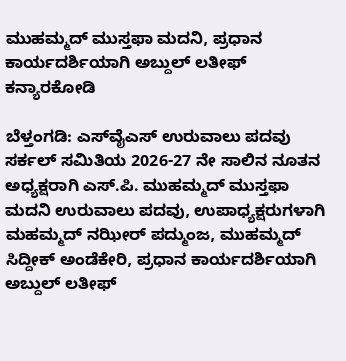ಮುಹಮ್ಮದ್ ಮುಸ್ತಫಾ ಮದನಿ, ಪ್ರಧಾನ ಕಾರ್ಯದರ್ಶಿಯಾಗಿ ಅಬ್ದುಲ್ ಲತೀಫ್ ಕನ್ಯಾರಕೋಡಿ

ಬೆಳ್ತಂಗಡಿ: ಎಸ್‌ವೈಎಸ್‌ ಉರುವಾಲು ಪದವು ಸರ್ಕಲ್ ಸಮಿತಿಯ 2026-27 ನೇ ಸಾಲಿನ ನೂತನ ಅಧ್ಯಕ್ಷರಾಗಿ ಎಸ್‌.ಪಿ. ಮುಹಮ್ಮದ್ ಮುಸ್ತಫಾ ಮದನಿ ಉರುವಾಲು ಪದವು, ಉಪಾಧ್ಯಕ್ಷರುಗಳಾಗಿ ಮಹಮ್ಮದ್ ನಝೀರ್ ಪದ್ಮುಂಜ, ಮುಹಮ್ಮದ್ ಸಿದ್ದೀಕ್ ಅಂಡೆಕೇರಿ, ಪ್ರಧಾನ ಕಾರ್ಯದರ್ಶಿಯಾಗಿ ಅಬ್ದುಲ್ ಲತೀಫ್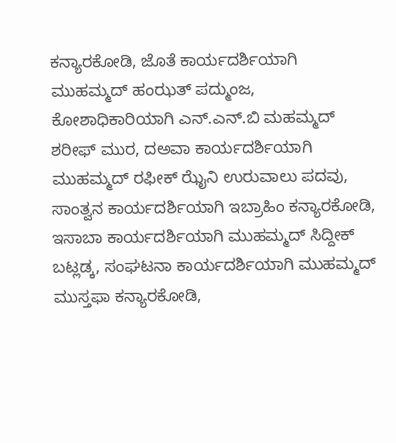ಕನ್ಯಾರಕೋಡಿ, ಜೊತೆ ಕಾರ್ಯದರ್ಶಿಯಾಗಿ ಮುಹಮ್ಮದ್ ಹಂಝತ್ ಪದ್ಮುಂಜ, ಕೋಶಾಧಿಕಾರಿಯಾಗಿ ಎನ್‌.ಎನ್‌.ಬಿ ಮಹಮ್ಮದ್ ಶರೀಫ್ ಮುರ, ದಅವಾ ಕಾರ್ಯದರ್ಶಿಯಾಗಿ ಮುಹಮ್ಮದ್ ರಫೀಕ್ ಝೈನಿ ಉರುವಾಲು ಪದವು, ಸಾಂತ್ವನ ಕಾರ್ಯದರ್ಶಿಯಾಗಿ ಇಬ್ರಾಹಿಂ ಕನ್ಯಾರಕೋಡಿ, ಇಸಾಬಾ ಕಾರ್ಯದರ್ಶಿಯಾಗಿ ಮುಹಮ್ಮದ್ ಸಿದ್ದೀಕ್ ಬಟ್ಲಡ್ಕ, ಸಂಘಟನಾ ಕಾರ್ಯದರ್ಶಿಯಾಗಿ ಮುಹಮ್ಮದ್ ಮುಸ್ತಫಾ ಕನ್ಯಾರಕೋಡಿ,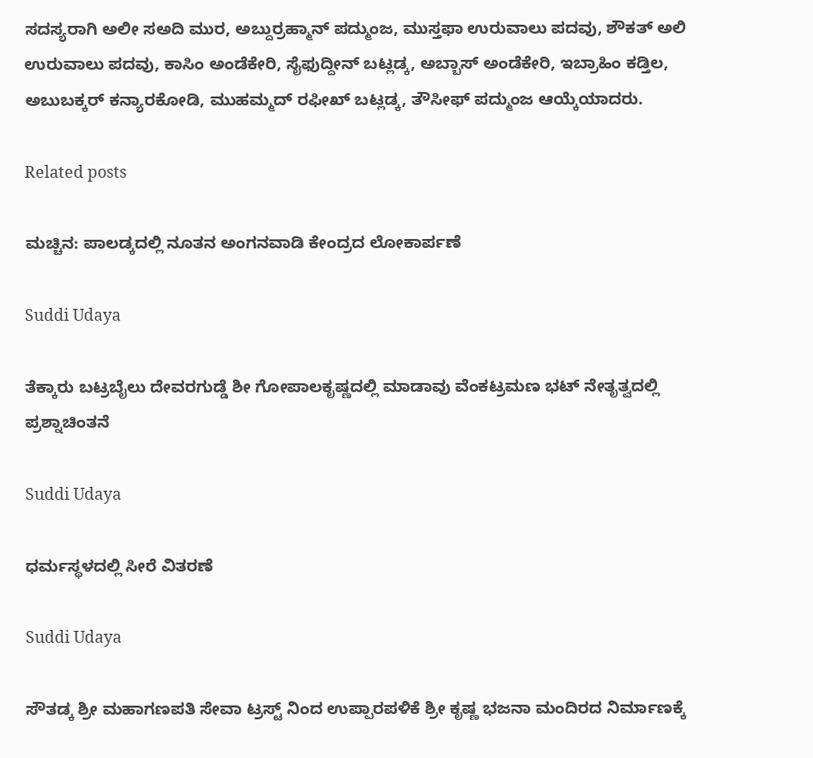ಸದಸ್ಯರಾಗಿ ಅಲೀ ಸಅದಿ ಮುರ, ಅಬ್ದುರ್ರಹ್ಮಾನ್ ಪದ್ಮುಂಜ, ಮುಸ್ತಫಾ ಉರುವಾಲು ಪದವು, ಶೌಕತ್ ಅಲಿ ಉರುವಾಲು ಪದವು, ಕಾಸಿಂ ಅಂಡೆಕೇರಿ, ಸೈಫುದ್ದೀನ್ ಬಟ್ಲಡ್ಕ, ಅಬ್ಬಾಸ್ ಅಂಡೆಕೇರಿ, ಇಬ್ರಾಹಿಂ ಕಡ್ತಿಲ, ಅಬುಬಕ್ಕರ್ ಕನ್ಯಾರಕೋಡಿ, ಮುಹಮ್ಮದ್ ರಫೀಖ್ ಬಟ್ಲಡ್ಕ, ತೌಸೀಫ್ ಪದ್ಮುಂಜ ಆಯ್ಕೆಯಾದರು.

Related posts

ಮಚ್ಚಿನ: ಪಾಲಡ್ಕದಲ್ಲಿ ನೂತನ ಅಂಗನವಾಡಿ ಕೇಂದ್ರದ ಲೋಕಾರ್ಪಣೆ

Suddi Udaya

ತೆಕ್ಕಾರು ಬಟ್ರಬೈಲು ದೇವರಗುಡ್ಡೆ ಶೀ ಗೋಪಾಲಕೃಷ್ಣದಲ್ಲಿ ಮಾಡಾವು ವೆಂಕಟ್ರಮಣ ಭಟ್ ನೇತೃತ್ವದಲ್ಲಿ ಪ್ರಶ್ನಾಚಿಂತನೆ

Suddi Udaya

ಧರ್ಮಸ್ಥಳದಲ್ಲಿ ಸೀರೆ ವಿತರಣೆ

Suddi Udaya

ಸೌತಡ್ಕ ಶ್ರೀ ಮಹಾಗಣಪತಿ ಸೇವಾ ಟ್ರಸ್ಟ್ ನಿಂದ ಉಪ್ಪಾರಪಳಿಕೆ ಶ್ರೀ ಕೃಷ್ಣ ಭಜನಾ ಮಂದಿರದ ನಿರ್ಮಾಣಕ್ಕೆ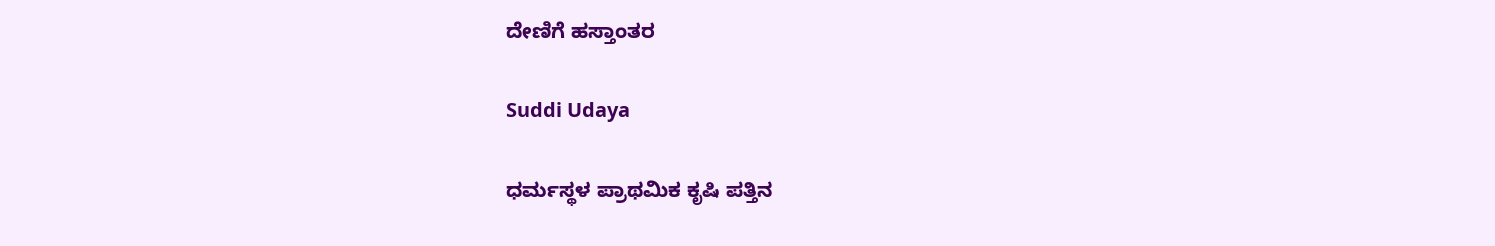ದೇಣಿಗೆ ಹಸ್ತಾಂತರ

Suddi Udaya

ಧರ್ಮಸ್ಥಳ ಪ್ರಾಥಮಿಕ ಕೃಷಿ ಪತ್ತಿನ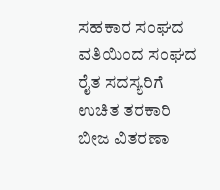ಸಹಕಾರ ಸಂಘದ ವತಿಯಿಂದ ಸಂಘದ ರೈತ ಸದಸ್ಯರಿಗೆ ಉಚಿತ ತರಕಾರಿ ಬೀಜ ವಿತರಣಾ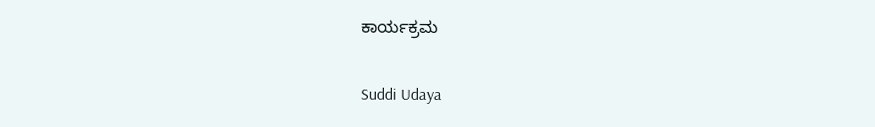ಕಾರ್ಯಕ್ರಮ

Suddi Udaya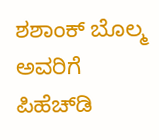ಶಶಾಂಕ್ ಬೊಲ್ಮ ಅವರಿಗೆ ಪಿಹೆಚ್‌‌ಡಿ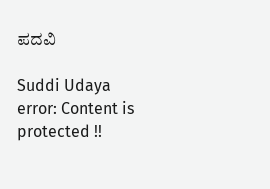ಪದವಿ

Suddi Udaya
error: Content is protected !!